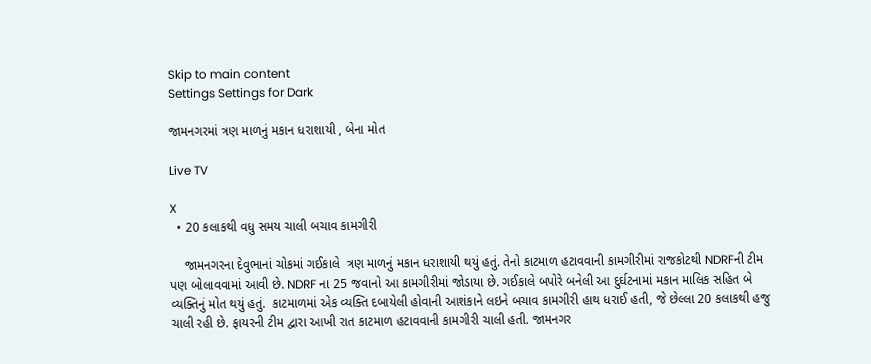Skip to main content
Settings Settings for Dark

જામનગરમાં ત્રણ માળનું મકાન ધરાશાયી , બેના મોત

Live TV

X
  • 20 કલાકથી વધુ સમય ચાલી બચાવ કામગીરી

    જામનગરના દેવુભાનાં ચોકમાં ગઈકાલે  ત્રણ માળનું મકાન ધરાશાયી થયું હતું. તેનો કાટમાળ હટાવવાની કામગીરીમાં રાજકોટથી NDRFની ટીમ પણ બોલાવવામાં આવી છે. NDRF ના 25 જવાનો આ કામગીરીમાં જોડાયા છે. ગઈકાલે બપોરે બનેલી આ દુર્ઘટનામાં મકાન માલિક સહિત બે વ્યક્તિનું મોત થયું હતું.  કાટમાળમાં એક વ્યક્તિ દબાયેલી હોવાની આશંકાને લઇને બચાવ કામગીરી હાથ ધરાઈ હતી, જે છેલ્લા 20 કલાકથી હજુ ચાલી રહી છે. ફાયરની ટીમ દ્વારા આખી રાત કાટમાળ હટાવવાની કામગીરી ચાલી હતી. જામનગર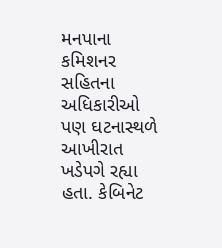મનપાના કમિશનર સહિતના અધિકારીઓ પણ ઘટનાસ્થળે આખીરાત ખડેપગે રહ્યા હતા. કેબિનેટ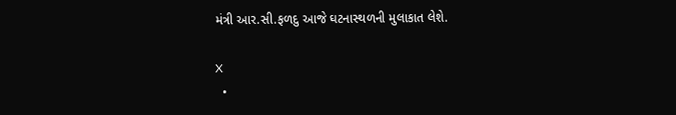મંત્રી આર.સી.ફળદુ આજે ઘટનાસ્થળની મુલાકાત લેશે.

X
  •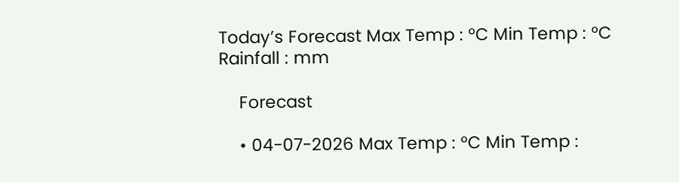Today’s Forecast Max Temp : °C Min Temp : °C Rainfall : mm

    Forecast

    • 04-07-2026 Max Temp : °C Min Temp :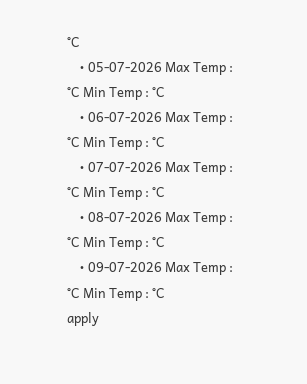°C
    • 05-07-2026 Max Temp : °C Min Temp : °C
    • 06-07-2026 Max Temp : °C Min Temp : °C
    • 07-07-2026 Max Temp : °C Min Temp : °C
    • 08-07-2026 Max Temp : °C Min Temp : °C
    • 09-07-2026 Max Temp : °C Min Temp : °C
apply